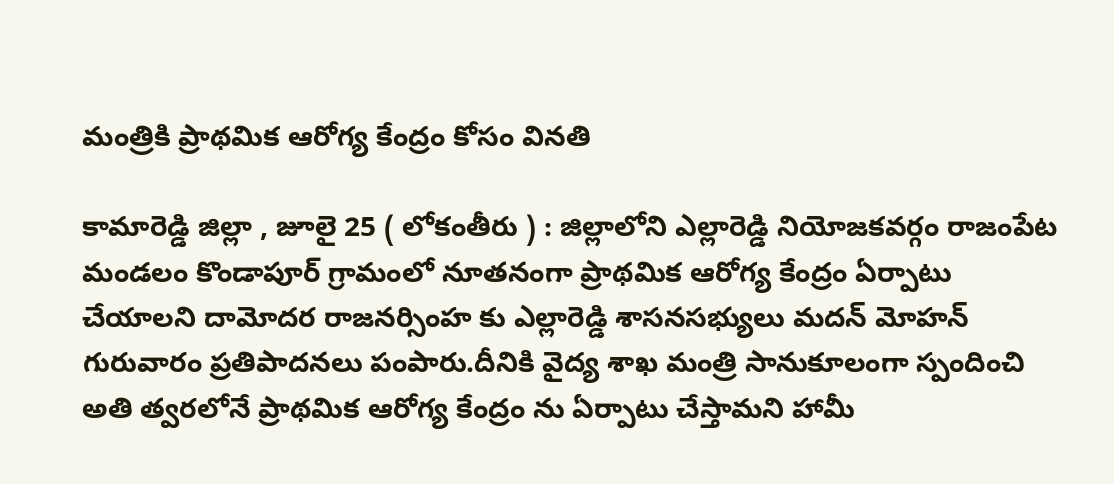మంత్రికి ప్రాథమిక ఆరోగ్య కేంద్రం కోసం వినతి

కామారెడ్డి జిల్లా , జూలై 25 ( లోకంతీరు ) : జిల్లాలోని ఎల్లారెడ్డి నియోజకవర్గం రాజంపేట మండలం కొండాపూర్ గ్రామంలో నూతనంగా ప్రాథమిక ఆరోగ్య కేంద్రం ఏర్పాటు చేయాలని దామోదర రాజనర్సింహ కు ఎల్లారెడ్డి శాసనసభ్యులు మదన్ మోహన్ గురువారం ప్రతిపాదనలు పంపారు.దీనికి వైద్య శాఖ మంత్రి సానుకూలంగా స్పందించి అతి త్వరలోనే ప్రాథమిక ఆరోగ్య కేంద్రం ను ఏర్పాటు చేస్తామని హామీ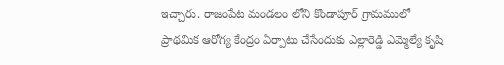ఇచ్చారు. రాజంపేట మండలం లోని కొండాపూర్ గ్రామములో ప్రాథమిక ఆరోగ్య కేంద్రం ఏర్పాటు చేసేందుకు ఎల్లారెడ్డి ఎమ్మెల్యే కృషి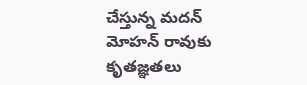చేస్తున్న మదన్ మోహన్ రావుకు కృతజ్ఞతలు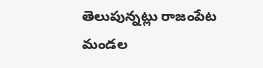తెలుపున్నట్లు రాజంపేట మండల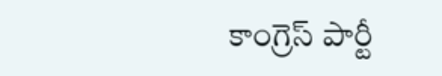కాంగ్రెస్ పార్టీ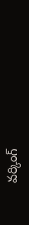వర్కింగ్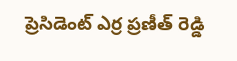ప్రెసిడెంట్ ఎర్ర ప్రణీత్ రెడ్డి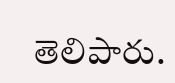తెలిపారు.